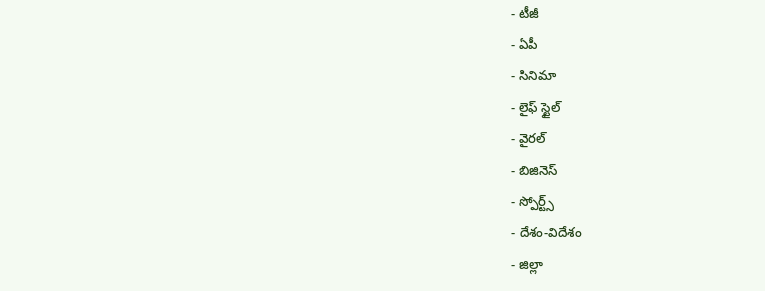- టీజీ
- ఏపీ
- సినిమా
- లైఫ్ స్టైల్
- వైరల్
- బిజినెస్
- స్పోర్ట్స్
- దేశం-విదేశం
- జిల్లా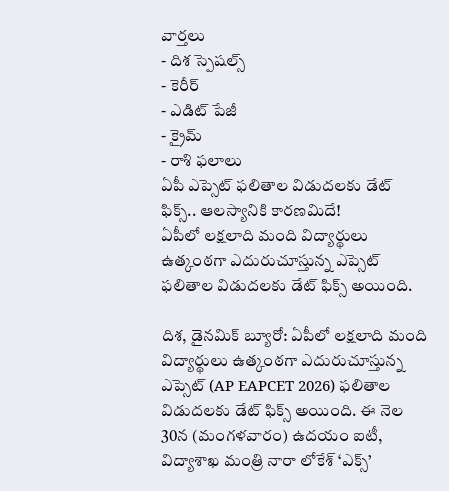వార్తలు
- దిశ స్పెషల్స్
- కెరీర్
- ఎడిట్ పేజీ
- క్రైమ్
- రాశి ఫలాలు
ఏపీ ఎప్సెట్ ఫలితాల విడుదలకు డేట్ ఫిక్స్.. ఆలస్యానికి కారణమిదే!
ఏపీలో లక్షలాది మంది విద్యార్థులు ఉత్కంఠగా ఎదురుచూస్తున్న ఎప్సెట్ ఫలితాల విడుదలకు డేట్ ఫిక్స్ అయింది.

దిశ, డైనమిక్ బ్యూరో: ఏపీలో లక్షలాది మంది విద్యార్థులు ఉత్కంఠగా ఎదురుచూస్తున్న ఎప్సెట్ (AP EAPCET 2026) ఫలితాల విడుదలకు డేట్ ఫిక్స్ అయింది. ఈ నెల 30న (మంగళవారం) ఉదయం ఐటీ, విద్యాశాఖ మంత్రి నారా లోకేశ్ ‘ఎక్స్’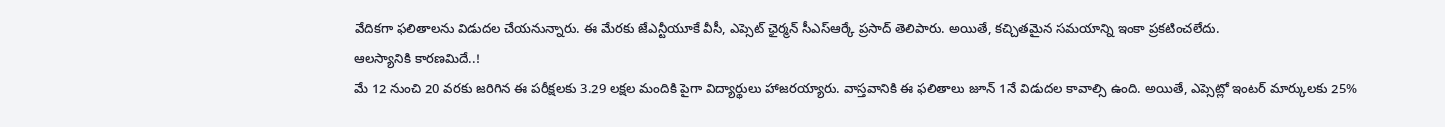వేదికగా ఫలితాలను విడుదల చేయనున్నారు. ఈ మేరకు జేఎన్టీయూకే వీసీ, ఎప్సెట్ ఛైర్మన్ సీఎస్ఆర్కే ప్రసాద్ తెలిపారు. అయితే, కచ్చితమైన సమయాన్ని ఇంకా ప్రకటించలేదు.
ఆలస్యానికి కారణమిదే..!
మే 12 నుంచి 20 వరకు జరిగిన ఈ పరీక్షలకు 3.29 లక్షల మందికి పైగా విద్యార్థులు హాజరయ్యారు. వాస్తవానికి ఈ ఫలితాలు జూన్ 1నే విడుదల కావాల్సి ఉంది. అయితే, ఎప్సెట్లో ఇంటర్ మార్కులకు 25%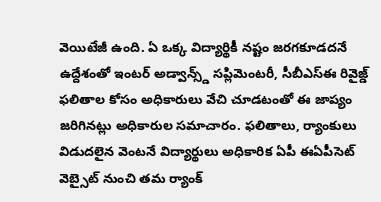వెయిటేజీ ఉంది. ఏ ఒక్క విద్యార్థికీ నష్టం జరగకూడదనే ఉద్దేశంతో ఇంటర్ అడ్వాన్స్డ్ సప్లిమెంటరీ, సీబీఎస్ఈ రివైజ్డ్ ఫలితాల కోసం అధికారులు వేచి చూడటంతో ఈ జాప్యం జరిగినట్లు అధికారుల సమాచారం. ఫలితాలు, ర్యాంకులు విడుదలైన వెంటనే విద్యార్థులు అధికారిక ఏపీ ఈఏపీసెట్ వెబ్సైట్ నుంచి తమ ర్యాంక్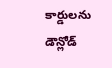కార్డులను డౌన్లోడ్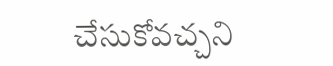చేసుకోవచ్చని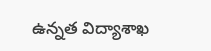ఉన్నత విద్యాశాఖ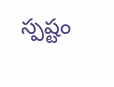స్పష్టం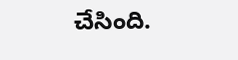చేసింది.